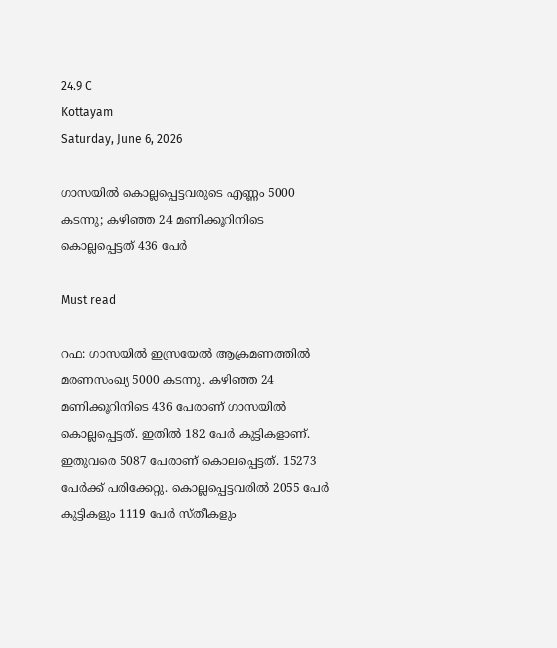24.9 C
Kottayam
Saturday, June 6, 2026

ഗാസയിൽ കൊല്ലപ്പെട്ടവരുടെ എണ്ണം 5000 കടന്നു; കഴിഞ്ഞ 24 മണിക്കൂറിനിടെ കൊല്ലപ്പെട്ടത് 436 പേർ

Must read

റഫ: ഗാസയില്‍ ഇസ്രയേല്‍ ആക്രമണത്തില്‍ മരണസംഖ്യ 5000 കടന്നു. കഴിഞ്ഞ 24 മണിക്കൂറിനിടെ 436 പേരാണ് ഗാസയില്‍ കൊല്ലപ്പെട്ടത്. ഇതിൽ 182 പേർ കുട്ടികളാണ്. ഇതുവരെ 5087 പേരാണ് കൊലപ്പെട്ടത്. 15273 പേര്‍ക്ക് പരിക്കേറ്റു. കൊല്ലപ്പെട്ടവരില്‍ 2055 പേര്‍ കുട്ടികളും 1119 പേര്‍ സ്തീകളും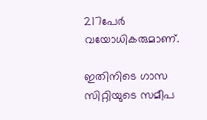217പേര്‍ വയോധികരുമാണ്.

ഇതിനിടെ ഗാസ സിറ്റിയുടെ സമീപ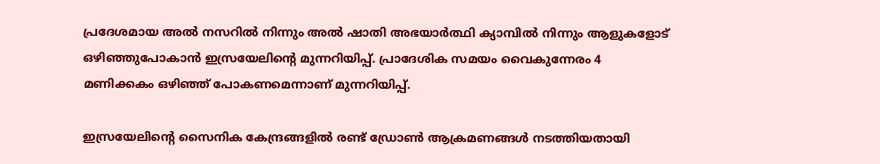പ്രദേശമായ അല്‍ നസറില്‍ നിന്നും അല്‍ ഷാതി അഭയാര്‍ത്ഥി ക്യാമ്പില്‍ നിന്നും ആളുകളോട് ഒഴിഞ്ഞുപോകാന്‍ ഇസ്രയേലിന്റെ മുന്നറിയിപ്പ്. പ്രാദേശിക സമയം വൈകുന്നേരം 4 മണിക്കകം ഒഴിഞ്ഞ് പോകണമെന്നാണ് മുന്നറിയിപ്പ്.

ഇസ്രയേലിൻ്റെ സൈനിക കേന്ദ്രങ്ങളിൽ രണ്ട് ഡ്രോണ്‍ ആക്രമണങ്ങള്‍ നടത്തിയതായി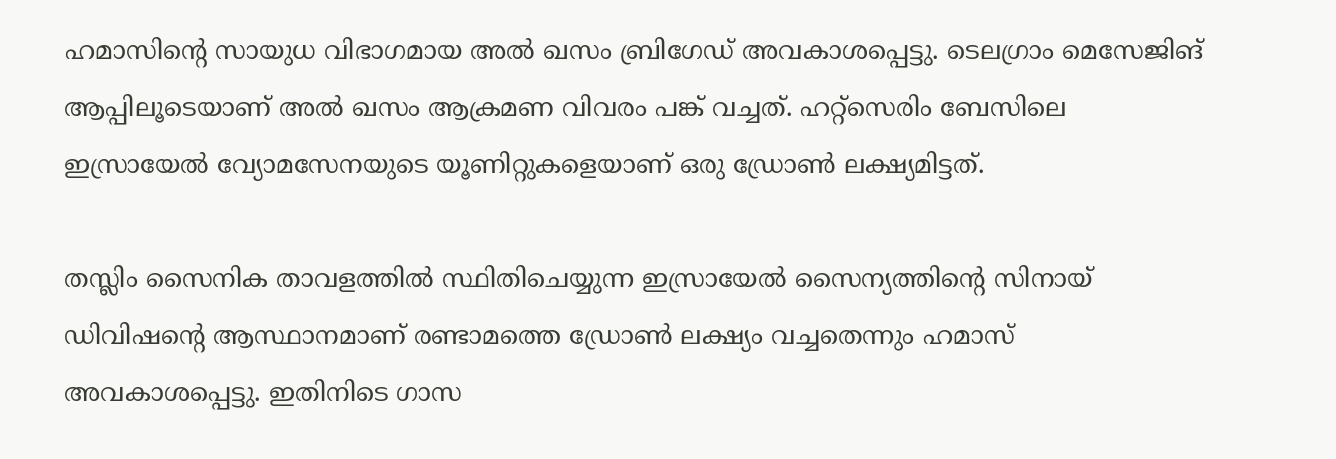ഹമാസിന്റെ സായുധ വിഭാഗമായ അല്‍ ഖസം ബ്രിഗേഡ് അവകാശപ്പെട്ടു. ടെലഗ്രാം മെസേജിങ് ആപ്പിലൂടെയാണ് അല്‍ ഖസം ആക്രമണ വിവരം പങ്ക് വച്ചത്. ഹറ്റ്‌സെരിം ബേസിലെ ഇസ്രായേല്‍ വ്യോമസേനയുടെ യൂണിറ്റുകളെയാണ് ഒരു ഡ്രോണ്‍ ലക്ഷ്യമിട്ടത്.

തസ്ലിം സൈനിക താവളത്തില്‍ സ്ഥിതിചെയ്യുന്ന ഇസ്രായേല്‍ സൈന്യത്തിന്റെ സിനായ് ഡിവിഷന്റെ ആസ്ഥാനമാണ് രണ്ടാമത്തെ ഡ്രോണ്‍ ലക്ഷ്യം വച്ചതെന്നും ഹമാസ് അവകാശപ്പെട്ടു. ഇതിനിടെ ഗാസ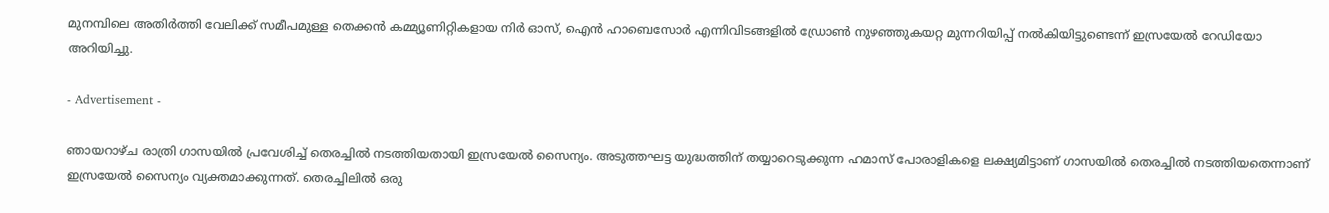മുനമ്പിലെ അതിര്‍ത്തി വേലിക്ക് സമീപമുള്ള തെക്കന്‍ കമ്മ്യൂണിറ്റികളായ നിര്‍ ഓസ്, ഐന്‍ ഹാബെസോര്‍ എന്നിവിടങ്ങളില്‍ ഡ്രോണ്‍ നുഴഞ്ഞുകയറ്റ മുന്നറിയിപ്പ് നല്‍കിയിട്ടുണ്ടെന്ന് ഇസ്രയേല്‍ റേഡിയോ അറിയിച്ചു.

- Advertisement -

ഞായറാഴ്ച രാത്രി ഗാസയില്‍ പ്രവേശിച്ച് തെരച്ചില്‍ നടത്തിയതായി ഇസ്രയേല്‍ സൈന്യം. അടുത്തഘട്ട യുദ്ധത്തിന് തയ്യാറെടുക്കുന്ന ഹമാസ് പോരാളികളെ ലക്ഷ്യമിട്ടാണ് ഗാസയില്‍ തെരച്ചില്‍ നടത്തിയതെന്നാണ് ഇസ്രയേല്‍ സൈന്യം വ്യക്തമാക്കുന്നത്. തെരച്ചിലില്‍ ഒരു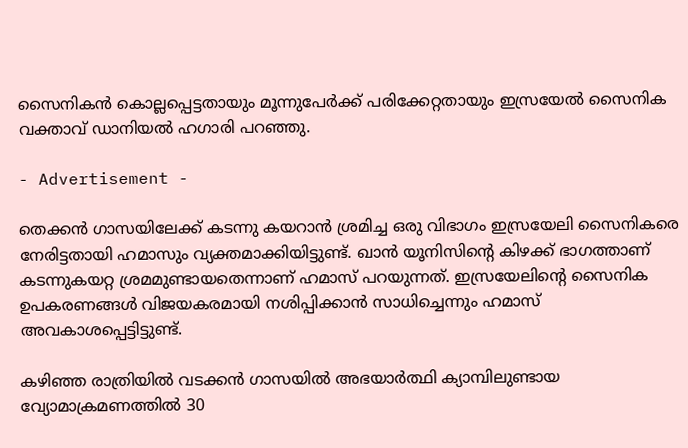സൈനികന്‍ കൊല്ലപ്പെട്ടതായും മൂന്നുപേര്‍ക്ക് പരിക്കേറ്റതായും ഇസ്രയേല്‍ സൈനിക വക്താവ് ഡാനിയല്‍ ഹഗാരി പറഞ്ഞു.

- Advertisement -

തെക്കന്‍ ഗാസയിലേക്ക് കടന്നു കയറാന്‍ ശ്രമിച്ച ഒരു വിഭാഗം ഇസ്രയേലി സൈനികരെ നേരിട്ടതായി ഹമാസും വ്യക്തമാക്കിയിട്ടുണ്ട്. ഖാന്‍ യൂനിസിന്റെ കിഴക്ക് ഭാഗത്താണ് കടന്നുകയറ്റ ശ്രമമുണ്ടായതെന്നാണ് ഹമാസ് പറയുന്നത്. ഇസ്രയേലിന്റെ സൈനിക ഉപകരണങ്ങള്‍ വിജയകരമായി നശിപ്പിക്കാന്‍ സാധിച്ചെന്നും ഹമാസ് അവകാശപ്പെട്ടിട്ടുണ്ട്.

കഴിഞ്ഞ രാത്രിയില്‍ വടക്കന്‍ ഗാസയില്‍ അഭയാര്‍ത്ഥി ക്യാമ്പിലുണ്ടായ വ്യോമാക്രമണത്തില്‍ 30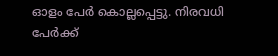ഓളം പേര്‍ കൊല്ലപ്പെട്ടു. നിരവധി പേര്‍ക്ക്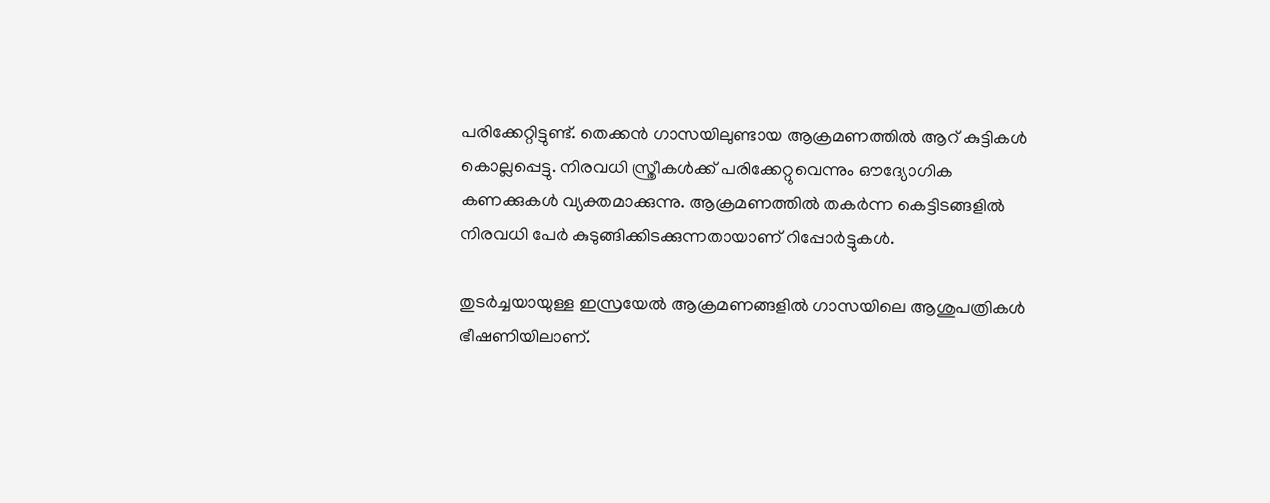പരിക്കേറ്റിട്ടുണ്ട്. തെക്കന്‍ ഗാസയിലുണ്ടായ ആക്രമണത്തില്‍ ആറ് കുട്ടികള്‍ കൊല്ലപ്പെട്ടു. നിരവധി സ്ത്രീകള്‍ക്ക് പരിക്കേറ്റുവെന്നും ഔദ്യോഗിക കണക്കുകള്‍ വ്യക്തമാക്കുന്നു. ആക്രമണത്തില്‍ തകര്‍ന്ന കെട്ടിടങ്ങളില്‍ നിരവധി പേര്‍ കുടുങ്ങിക്കിടക്കുന്നതായാണ് റിപ്പോര്‍ട്ടുകള്‍.

തുടര്‍ച്ചയായുള്ള ഇസ്രയേല്‍ ആക്രമണങ്ങളില്‍ ഗാസയിലെ ആശുപത്രികള്‍ ഭീഷണിയിലാണ്.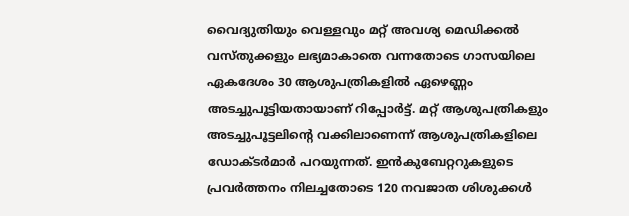വൈദ്യുതിയും വെള്ളവും മറ്റ് അവശ്യ മെഡിക്കല്‍ വസ്തുക്കളും ലഭ്യമാകാതെ വന്നതോടെ ഗാസയിലെ ഏകദേശം 30 ആശുപത്രികളില്‍ ഏഴെണ്ണം അടച്ചുപൂട്ടിയതായാണ് റിപ്പോര്‍ട്ട്. മറ്റ് ആശുപത്രികളും അടച്ചുപൂട്ടലിന്റെ വക്കിലാണെന്ന് ആശുപത്രികളിലെ ഡോക്ടര്‍മാര്‍ പറയുന്നത്. ഇന്‍കുബേറ്ററുകളുടെ പ്രവര്‍ത്തനം നിലച്ചതോടെ 120 നവജാത ശിശുക്കള്‍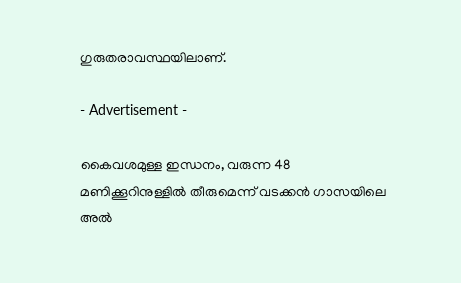ഗുരുതരാവസ്ഥയിലാണ്.

- Advertisement -

കൈവശമുള്ള ഇന്ധനം, വരുന്ന 48 മണിക്കൂറിനുള്ളില്‍ തീരുമെന്ന് വടക്കന്‍ ഗാസയിലെ അല്‍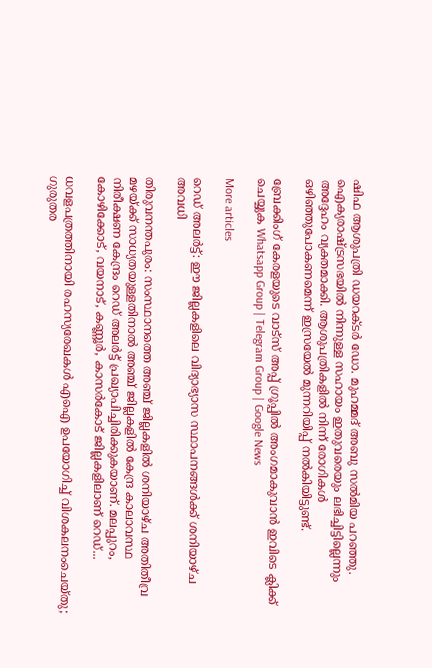ഷിഫ ആശുപത്രി ഡയറക്ടര്‍ ഡോ. മുഹമ്മദ് അബു സല്‍മിയ പറഞ്ഞു. ഐക്യരാഷ്ട്രസഭയില്‍ നിന്നുള്ള സഹായം ഇതുവരെയും ലഭിച്ചിട്ടില്ലെന്നും അദ്ദേഹം വ്യക്തമാക്കി. ആശുപത്രികളില്‍ നിന്ന് രോഗികള്‍ ഒഴിഞ്ഞുപോകണമെന്ന് ഇസ്രയേല്‍ മുന്നറിയിപ്പ് നല്‍കിയിട്ടുണ്ട്.

ബ്രേക്കിംഗ് കേരളയുടെ വാട്സ് അപ്പ് ഗ്രൂപ്പിൽ അംഗമാകുവാൻ ഇവിടെ ക്ലിക്ക് ചെയ്യുക Whatsapp Group | Telegram Group | Google News

More articles

റെഡ് അലർട്ട്: ഈ ജില്ലകളിലെ വിദ്യാഭ്യാസ സ്ഥാപനങ്ങൾക്ക് ശനിയാഴ്ച അവധി

തിരുവനന്തപുരം: സംസ്ഥാനത്തെ അഞ്ച് ജില്ലകളിൽ ശനിയാഴ്ച അതിതീവ്ര മഴയ്ക്ക് സാധ്യതയുള്ളതിനാൽ അഞ്ച് ജില്ലകളിൽ കേന്ദ്ര കാലാവസ്ഥ നിരീക്ഷണ കേന്ദ്രം റെഡ് അലർട്ട് പ്രഖ്യാപിച്ചിരിക്കുകയാണ്. മലപ്പുറം, കോഴിക്കോട്, വയനാട്, കണ്ണൂർ, കാസർകോട് ജില്ലകളിലാണ് റെഡ്...

ധവളപത്രത്തിനായി രഹസ്യരേഖകൾ എഐ ഉപയോഗിച്ച് വിശകലനംചെയ്തു; ഗുരുതര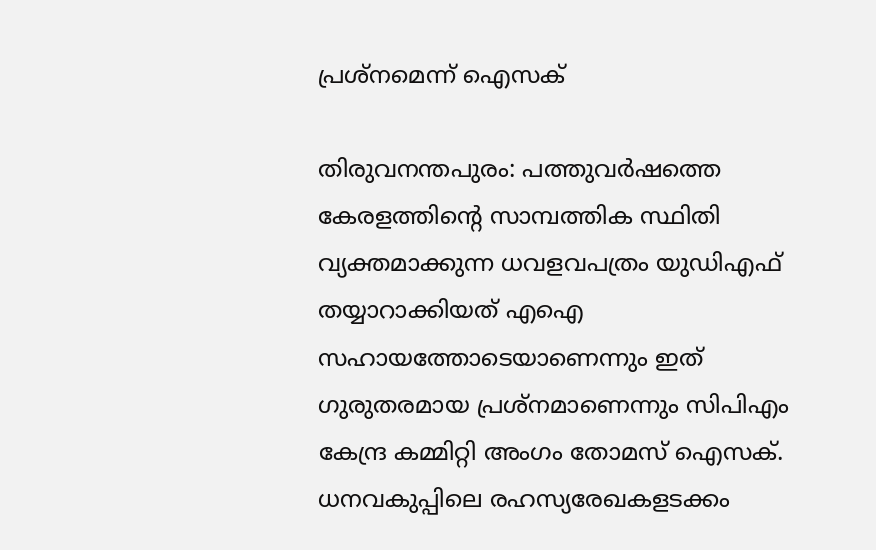പ്രശ്‌നമെന്ന് ഐസക്

തിരുവനന്തപുരം: പത്തുവർഷത്തെ കേരളത്തിന്റെ സാമ്പത്തിക സ്ഥിതി വ്യക്തമാക്കുന്ന ധവളവപത്രം യുഡിഎഫ് തയ്യാറാക്കിയത് എഐ സഹായത്തോടെയാണെന്നും ഇത് ഗുരുതരമായ പ്രശ്‌നമാണെന്നും സിപിഎം കേന്ദ്ര കമ്മിറ്റി അംഗം തോമസ് ഐസക്. ധനവകുപ്പിലെ രഹസ്യരേഖകളടക്കം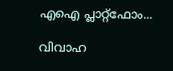എഐ പ്ലാറ്റ്‌ഫോം...

വിവാഹ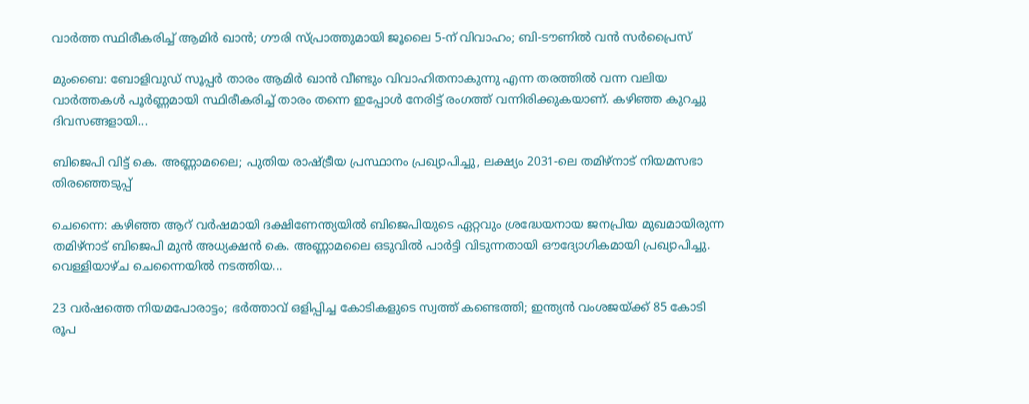വാർത്ത സ്ഥിരീകരിച്ച് ആമിർ ഖാൻ; ഗൗരി സ്പ്രാത്തുമായി ജൂലൈ 5-ന് വിവാഹം; ബി-ടൗണിൽ വൻ സർപ്രൈസ്

മുംബൈ: ബോളിവുഡ് സൂപ്പർ താരം ആമിർ ഖാൻ വീണ്ടും വിവാഹിതനാകുന്നു എന്ന തരത്തിൽ വന്ന വലിയ വാർത്തകൾ പൂർണ്ണമായി സ്ഥിരീകരിച്ച് താരം തന്നെ ഇപ്പോൾ നേരിട്ട് രംഗത്ത് വന്നിരിക്കുകയാണ്. കഴിഞ്ഞ കുറച്ചു ദിവസങ്ങളായി...

ബിജെപി വിട്ട് കെ. അണ്ണാമലൈ; പുതിയ രാഷ്ട്രീയ പ്രസ്ഥാനം പ്രഖ്യാപിച്ചു, ലക്ഷ്യം 2031-ലെ തമിഴ്‌നാട് നിയമസഭാ തിരഞ്ഞെടുപ്പ്

ചെന്നൈ: കഴിഞ്ഞ ആറ് വർഷമായി ദക്ഷിണേന്ത്യയിൽ ബിജെപിയുടെ ഏറ്റവും ശ്രദ്ധേയനായ ജനപ്രിയ മുഖമായിരുന്ന തമിഴ്‌നാട് ബിജെപി മുൻ അധ്യക്ഷൻ കെ. അണ്ണാമലൈ ഒടുവിൽ പാർട്ടി വിടുന്നതായി ഔദ്യോഗികമായി പ്രഖ്യാപിച്ചു. വെള്ളിയാഴ്ച ചെന്നൈയിൽ നടത്തിയ...

23 വർഷത്തെ നിയമപോരാട്ടം; ഭർത്താവ് ഒളിപ്പിച്ച കോടികളുടെ സ്വത്ത് കണ്ടെത്തി; ഇന്ത്യൻ വംശജയ്ക്ക് 85 കോടി രൂപ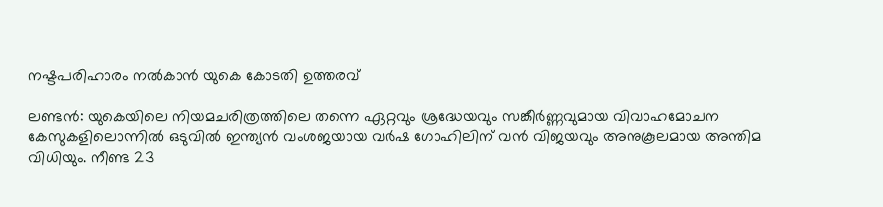നഷ്ടപരിഹാരം നൽകാൻ യുകെ കോടതി ഉത്തരവ്

ലണ്ടൻ: യുകെയിലെ നിയമചരിത്രത്തിലെ തന്നെ ഏറ്റവും ശ്രദ്ധേയവും സങ്കീർണ്ണവുമായ വിവാഹമോചന കേസുകളിലൊന്നിൽ ഒടുവിൽ ഇന്ത്യൻ വംശജയായ വർഷ ഗോഹിലിന് വൻ വിജയവും അനുകൂലമായ അന്തിമ വിധിയും. നീണ്ട 23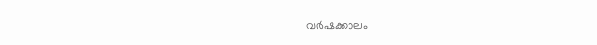വർഷക്കാലം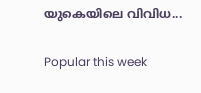യുകെയിലെ വിവിധ...

Popular this week